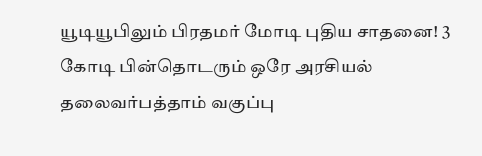யூடியூபிலும் பிரதமர் மோடி புதிய சாதனை! 3 கோடி பின்தொடரும் ஒரே அரசியல் தலைவர்பத்தாம் வகுப்பு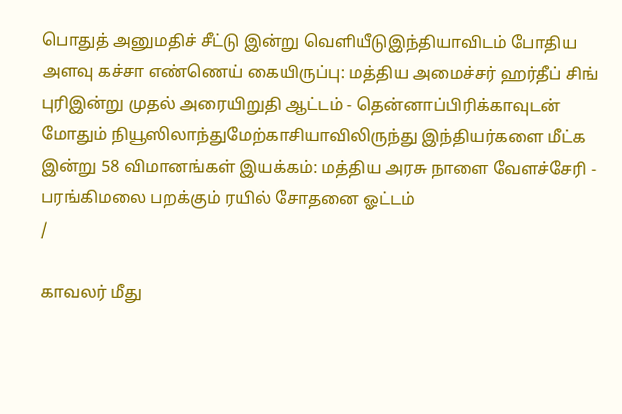பொதுத் அனுமதிச் சீட்டு இன்று வெளியீடுஇந்தியாவிடம் போதிய அளவு கச்சா எண்ணெய் கையிருப்பு: மத்திய அமைச்சர் ஹர்தீப் சிங் புரிஇன்று முதல் அரையிறுதி ஆட்டம் - தென்னாப்பிரிக்காவுடன் மோதும் நியூஸிலாந்துமேற்காசியாவிலிருந்து இந்தியர்களை மீட்க இன்று 58 விமானங்கள் இயக்கம்: மத்திய அரசு நாளை வேளச்சேரி - பரங்கிமலை பறக்கும் ரயில் சோதனை ஓட்டம்
/

காவலர் மீது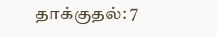தாக்குதல்: 7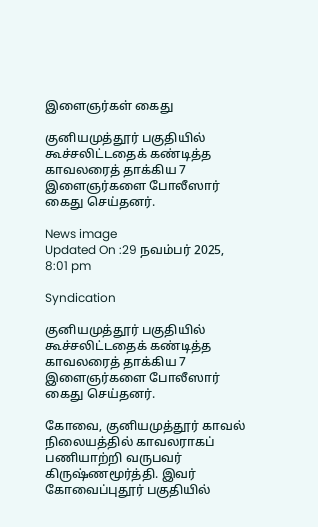இளைஞர்கள் கைது

குனியமுத்தூர் பகுதியில் கூச்சலிட்டதைக் கண்டித்த காவலரைத் தாக்கிய 7 இளைஞர்களை போலீஸார் கைது செய்தனர்.

News image
Updated On :29 நவம்பர் 2025, 8:01 pm

Syndication

குனியமுத்தூர் பகுதியில் கூச்சலிட்டதைக் கண்டித்த காவலரைத் தாக்கிய 7 இளைஞர்களை போலீஸார் கைது செய்தனர்.

கோவை, குனியமுத்தூர் காவல் நிலையத்தில் காவலராகப் பணியாற்றி வருபவர் கிருஷ்ணமூர்த்தி. இவர் கோவைப்புதூர் பகுதியில்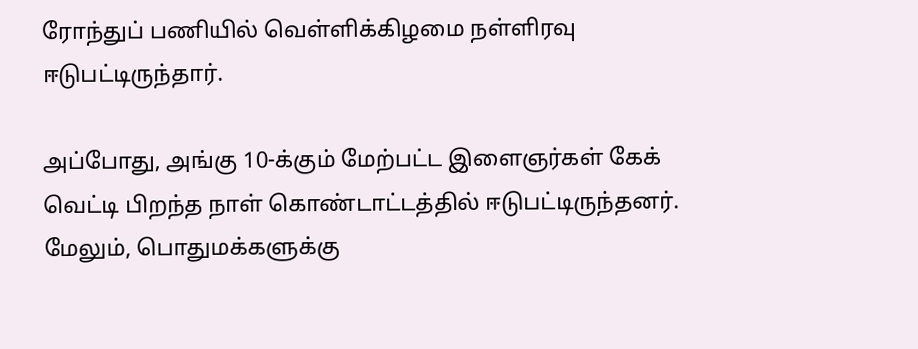ரோந்துப் பணியில் வெள்ளிக்கிழமை நள்ளிரவு ஈடுபட்டிருந்தார்.

அப்போது, அங்கு 10-க்கும் மேற்பட்ட இளைஞர்கள் கேக் வெட்டி பிறந்த நாள் கொண்டாட்டத்தில் ஈடுபட்டிருந்தனர். மேலும், பொதுமக்களுக்கு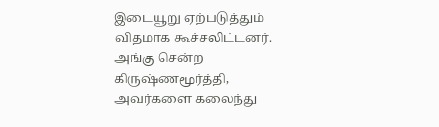இடையூறு ஏற்படுத்தும் விதமாக கூச்சலிட்டனர். அங்கு சென்ற கிருஷ்ணமூர்த்தி, அவர்களை கலைந்து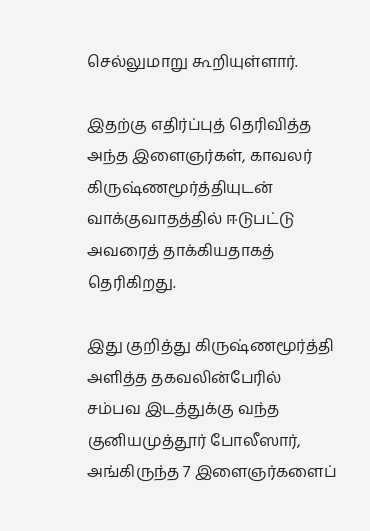செல்லுமாறு கூறியுள்ளார்.

இதற்கு எதிர்ப்புத் தெரிவித்த அந்த இளைஞர்கள், காவலர் கிருஷ்ணமூர்த்தியுடன் வாக்குவாதத்தில் ஈடுபட்டு அவரைத் தாக்கியதாகத் தெரிகிறது.

இது குறித்து கிருஷ்ணமூர்த்தி அளித்த தகவலின்பேரில் சம்பவ இடத்துக்கு வந்த குனியமுத்தூர் போலீஸார், அங்கிருந்த 7 இளைஞர்களைப்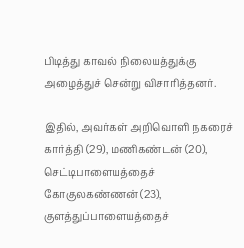பிடித்து காவல் நிலையத்துக்கு அழைத்துச் சென்று விசாரித்தனர்.

இதில், அவர்கள் அறிவொளி நகரைச் கார்த்தி (29), மணிகண்டன் (20), செட்டிபாளையத்தைச் கோகுலகண்ணன் (23), குளத்துப்பாளையத்தைச்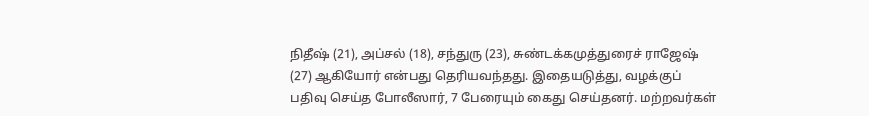நிதீஷ் (21), அப்சல் (18), சந்துரு (23), சுண்டக்கமுத்துரைச் ராஜேஷ் (27) ஆகியோர் என்பது தெரியவந்தது. இதையடுத்து, வழக்குப் பதிவு செய்த போலீஸார், 7 பேரையும் கைது செய்தனர். மற்றவர்கள்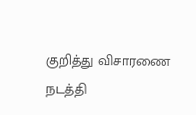குறித்து விசாரணை நடத்தி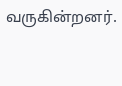வருகின்றனர்.